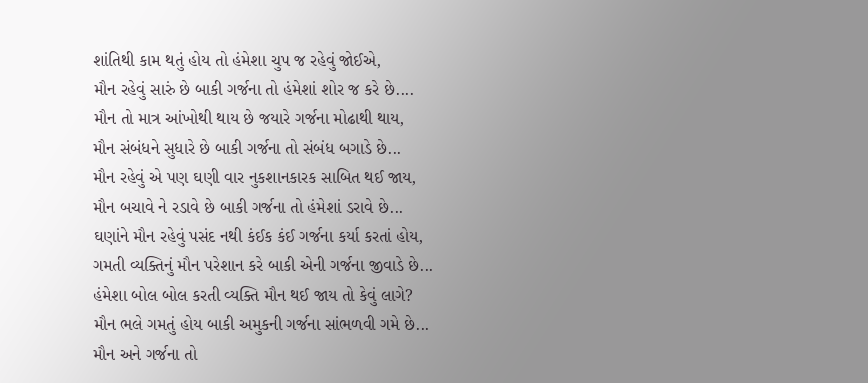શાંતિથી કામ થતું હોય તો હંમેશા ચુપ જ રહેવું જોઈએ,
મૌન રહેવું સારું છે બાકી ગર્જના તો હંમેશાં શોર જ કરે છે....
મૌન તો માત્ર આંખોથી થાય છે જયારે ગર્જના મોઢાથી થાય,
મૌન સંબંધને સુધારે છે બાકી ગર્જના તો સંબંધ બગાડે છે...
મૌન રહેવું એ પણ ઘણી વાર નુકશાનકારક સાબિત થઈ જાય,
મૌન બચાવે ને રડાવે છે બાકી ગર્જના તો હંમેશાં ડરાવે છે...
ઘણાંને મૌન રહેવું પસંદ નથી કંઈક કંઈ ગર્જના કર્યા કરતાં હોય,
ગમતી વ્યક્તિનું મૌન પરેશાન કરે બાકી એની ગર્જના જીવાડે છે...
હંમેશા બોલ બોલ કરતી વ્યક્તિ મૌન થઈ જાય તો કેવું લાગે?
મૌન ભલે ગમતું હોય બાકી અમુકની ગર્જના સાંભળવી ગમે છે...
મૌન અને ગર્જના તો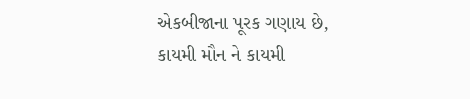એકબીજાના પૂરક ગણાય છે,
કાયમી મૌન ને કાયમી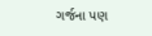ગર્જના પણ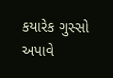કયારેક ગુસ્સો અપાવે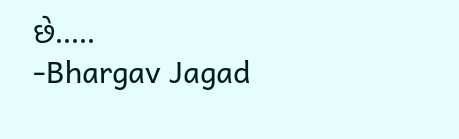છે.....
-Bhargav Jagad